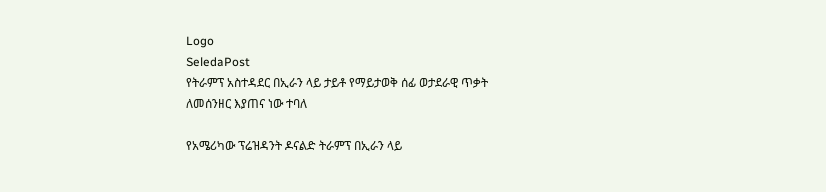Logo
SeledaPost
የትራምፕ አስተዳደር በኢራን ላይ ታይቶ የማይታወቅ ሰፊ ወታደራዊ ጥቃት ለመሰንዘር እያጠና ነው ተባለ

የአሜሪካው ፕሬዝዳንት ዶናልድ ትራምፕ በኢራን ላይ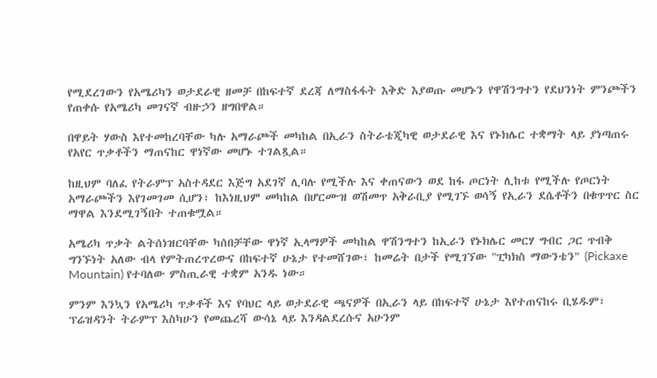የሚደረገውን የአሜሪካን ወታደራዊ ዘመቻ በከፍተኛ ደረጃ ለማስፋፋት እቅድ እያወጡ መሆኑን የዋሽንግተን የደህንነት ምንጮችን የጠቀሱ የአሜሪካ መገናኛ ብዙኃን ዘግበዋል።

በዋይት ሃውስ እየተመከረባቸው ካሉ አማራጮች መካከል በኢራን ስትራቴጂካዊ ወታደራዊ እና የኑክሌር ተቋማት ላይ ያነጣጠሩ የአየር ጥቃቶችን ማጠናከር ዋነኛው መሆኑ ተገልጿል።

ከዚህም ባለፈ የትራምፕ አስተዳደር እጅግ አደገኛ ሊባሉ የሚችሉ እና ቀጠናውን ወደ ከፋ ጦርነት ሊከቱ የሚችሉ የጦርነት አማራጮችን እየገመገመ ሲሆን፣ ከእነዚህም መካከል በሆርሙዝ ወሽመጥ አቅራቢያ የሚገኙ ወሳኝ የኢራን ደሴቶችን በቁጥጥር ስር ማዋል እንደሚገኝበት ተጠቁሟል።

አሜሪካ ጥቃት ልትሰነዝርባቸው ካሰበቻቸው ዋነኛ ኢላማዎች መካከል ዋሽንግተን ከኢራን የኑክሌር መርሃ ግብር ጋር ጥብቅ ግንኙነት አለው ብላ የምትጠረጥረውና በከፍተኛ ሁኔታ የተመሸገው፣ ከመሬት በታች የሚገኘው "ፒካክስ ማውንቴን" (Pickaxe Mountain) የተባለው ምስጢራዊ ተቋም አንዱ ነው።

ምንም እንኳን የአሜሪካ ጥቃቶች እና የባህር ላይ ወታደራዊ ጫናዎች በኢራን ላይ በከፍተኛ ሁኔታ እየተጠናከሩ ቢሄዱም፣ ፕሬዝዳንት ትራምፕ እስካሁን የመጨረሻ ውሳኔ ላይ እንዳልደረሱና አሁንም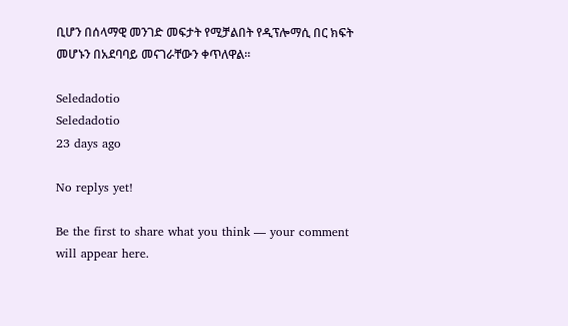ቢሆን በሰላማዊ መንገድ መፍታት የሚቻልበት የዲፕሎማሲ በር ክፍት መሆኑን በአደባባይ መናገራቸውን ቀጥለዋል።

Seledadotio
Seledadotio
23 days ago

No replys yet!

Be the first to share what you think — your comment will appear here.